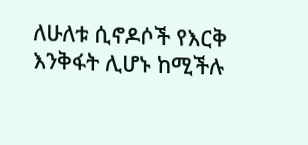ለሁለቱ ሲኖዶሶች የእርቅ እንቅፋት ሊሆኑ ከሚችሉ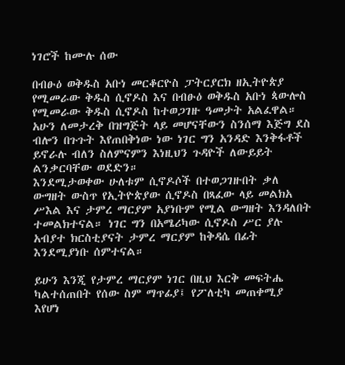ነገሮች ከሙሉ ሰው

በብፁዕ ወቅዱስ አቡነ መርቆርዮስ ፓትርያርክ ዘኢትዮጵያ የሚመራው ቅዱስ ሲኖዶስ እና በብፁዕ ወቅዱስ አቡነ ጳውሎስ የሚመራው ቅዱስ ሲኖዶስ ከተወጋገዙ ዓመታት አልፈዋል። አሁን ለመታረቅ በዝግጅት ላይ መሆናቸውን ስንሰማ እጅግ ደስ ብሎን በጉጉት እየጠበቅነው ነው ነገር ግን አንዳድ እንቅፋቶች ይኖራሉ ብለን ስለምናምን እነዚህን ጉዳዮች ለውይይት ልንቃርባቸው ወደድን።
እንደሚታወቀው ሁለቱም ሲኖዶሶች በተወጋገዙበት ቃለ ውግዘት ውስጥ የኢትዮጵያው ሲኖዶስ በጻፈው ላይ መልክአ ሥእል እና ታምረ ማርያም አያነቡም የሚል ውግዘት እንዳለበት ተመልክተናል። ነገር ግን በአሜሪካው ሲኖዶስ ሥር ያሉ አብያተ ክርስቲያናት ታምረ ማርያም ከቅዳሴ በፊት እንደሚያነቡ ሰምተናል።

ይሁን እንጂ የታምረ ማርያም ነገር በዚህ እርቅ መፍትሔ ካልተሰጠበት የሰው ስም ማጥፊያ፤ የፖለቲካ መጠቀሚያ እየሆነ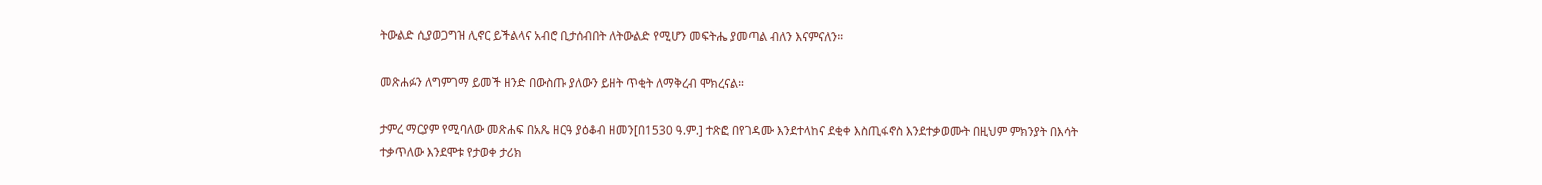ትውልድ ሲያወጋግዝ ሊኖር ይችልላና አብሮ ቢታሰብበት ለትውልድ የሚሆን መፍትሔ ያመጣል ብለን እናምናለን።

መጽሐፉን ለግምገማ ይመች ዘንድ በውስጡ ያለውን ይዘት ጥቂት ለማቅረብ ሞክረናል።

ታምረ ማርያም የሚባለው መጽሐፍ በአጼ ዘርዓ ያዕቆብ ዘመን[በ1530 ዓ.ም.] ተጽፎ በየገዳሙ እንደተላከና ደቂቀ እስጢፋኖስ እንደተቃወሙት በዚህም ምክንያት በእሳት ተቃጥለው እንደሞቱ የታወቀ ታሪክ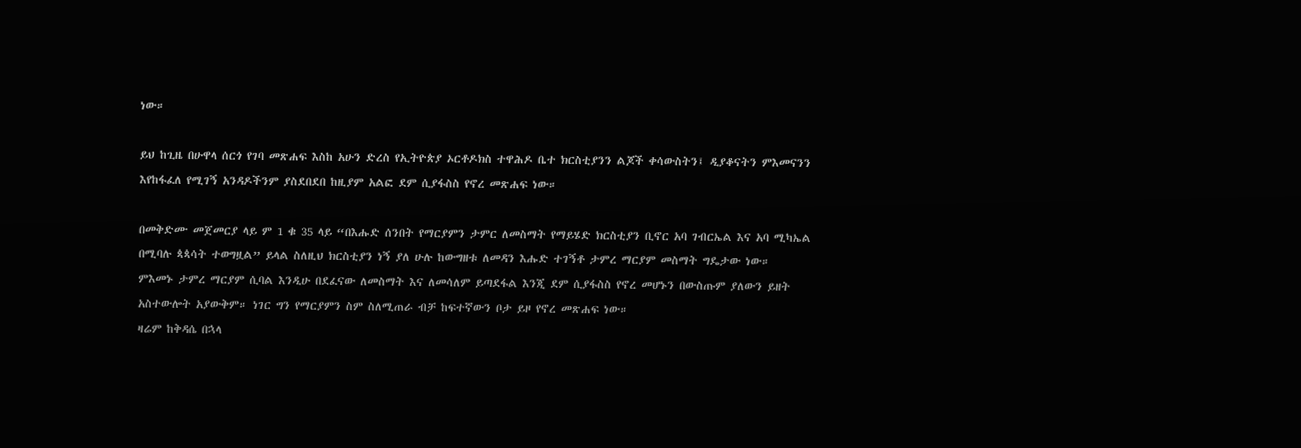ነው።

ይህ ከጊዜ በሁዋላ ሰርጎ የገባ መጽሐፍ እስከ አሁን ድረስ የኢትዮጵያ ኦርቶዶክስ ተዋሕዶ ቤተ ክርስቲያንን ልጆች ቀሳውስትን፤ ዲያቆናትን ምእመናንን እየከፋፈለ የሚገኝ አንዳዶችንም ያስደበደበ ከዚያም አልፎ ደም ሲያፋስስ የኖረ መጽሐፍ ነው።

በመቅድሙ መጀመርያ ላይ ም 1 ቁ 35 ላይ “በእሑድ ሰንበት የማርያምን ታምር ለመስማት የማይሄድ ክርስቲያን ቢኖር አባ ገብርኤል እና አባ ሚካኤል በሚባሉ ጳጳሳት ተወግዟል” ይላል ስለዚህ ክርስቲያን ነኝ ያለ ሁሉ ከውግዘቱ ለመዳን እሑድ ተገኝቶ ታምረ ማርያም መስማት ግዴታው ነው።
ምእመኑ ታምረ ማርያም ሲባል እንዲሁ በደፈናው ለመስማት እና ለመሳለም ይጣደፋል እንጂ ደም ሲያፋስስ የኖረ መሆኑን በውስጡም ያለውን ይዘት አስተውሎት አያውቅም። ነገር ግን የማርያምን ስም ስለሚጠራ ብቻ ከፍተኛውን ቦታ ይዞ የኖረ መጽሐፍ ነው።
ዛሬም ከቅዳሴ በኋላ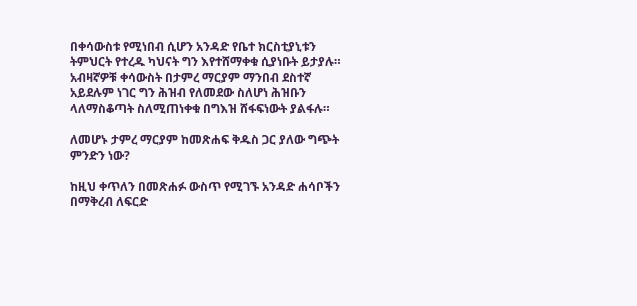በቀሳውስቱ የሚነበብ ሲሆን አንዳድ የቤተ ክርስቲያኒቱን ትምህርት የተረዱ ካህናት ግን እየተሸማቀቁ ሲያነቡት ይታያሉ። አብዛኛዎቹ ቀሳውስት በታምረ ማርያም ማንበብ ደስተኛ አይደሉም ነገር ግን ሕዝብ የለመደው ስለሆነ ሕዝቡን ላለማስቆጣት ስለሚጠነቀቁ በግእዝ ሸፋፍነውት ያልፋሉ።

ለመሆኑ ታምረ ማርያም ከመጽሐፍ ቅዱስ ጋር ያለው ግጭት ምንድን ነው?

ከዚህ ቀጥለን በመጽሐፉ ውስጥ የሚገኙ አንዳድ ሐሳቦችን በማቅረብ ለፍርድ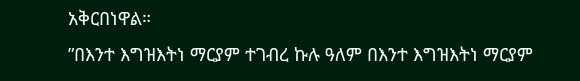አቅርበነዋል።
”በእንተ እግዝእትነ ማርያም ተገብረ ኩሉ ዓለም በእንተ እግዝእትነ ማርያም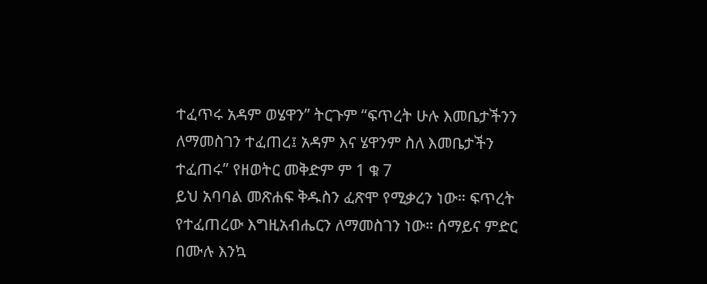ተፈጥሩ አዳም ወሄዋን” ትርጉም “ፍጥረት ሁሉ እመቤታችንን ለማመስገን ተፈጠረ፤ አዳም እና ሄዋንም ስለ እመቤታችን ተፈጠሩ” የዘወትር መቅድም ም 1 ቁ 7
ይህ አባባል መጽሐፍ ቅዱስን ፈጽሞ የሚቃረን ነው። ፍጥረት የተፈጠረው እግዚአብሔርን ለማመስገን ነው። ሰማይና ምድር በሙሉ እንኳ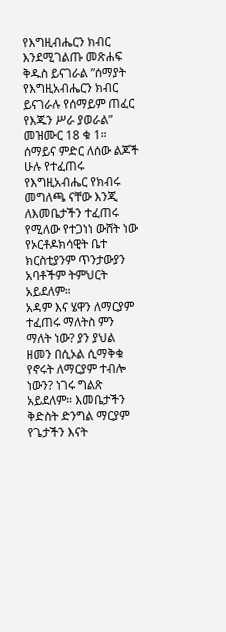የእግዚብሔርን ክብር እንደሚገልጡ መጽሐፍ ቅዱስ ይናገራል ”ሰማያት የእግዚአብሔርን ክብር ይናገራሉ የሰማይም ጠፈር የእጁን ሥራ ያወራል” መዝሙር 18 ቁ 1። ሰማይና ምድር ለሰው ልጆች ሁሉ የተፈጠሩ የእግዚአብሔር የክብሩ መግለጫ ናቸው እንጂ ለእመቤታችን ተፈጠሩ የሚለው የተጋነነ ውሸት ነው የኦርቶዶክሳዊት ቤተ ክርስቲያንም ጥንታውያን አባቶችም ትምህርት አይደለም።
አዳም እና ሄዋን ለማርያም ተፈጠሩ ማለትስ ምን ማለት ነው? ያን ያህል ዘመን በሲኦል ሲማቅቁ የኖሩት ለማርያም ተብሎ ነውን? ነገሩ ግልጽ አይደለም። እመቤታችን ቅድስት ድንግል ማርያም የጌታችን እናት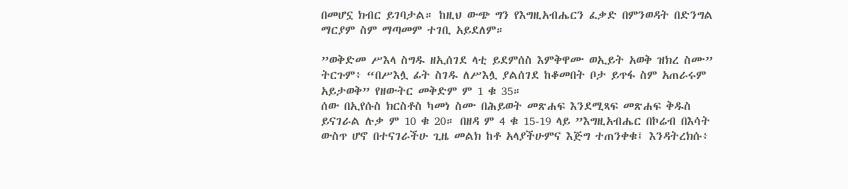በመሆኗ ክብር ይገባታል። ከዚህ ውጭ ግን የእግዚአብሔርን ፈቃድ በምንወዳት በድንግል ማርያም ስም ማጣመም ተገቢ አይደለም።

”ወቅድመ ሥእላ ስግዱ ዘኢሰገደ ላቲ ይደምሰስ እምቅዋሙ ወኢይት አወቅ ዝክረ ስሙ” ትርጉም፥ “በሥእሏ ፊት ስገዱ ለሥእሏ ያልሰገደ ከቆመበት ቦታ ይጥፋ ስም አጠራሩም አይታወቅ” የዘውትር መቅድም ም 1 ቁ 35።
ሰው በኢየሱስ ክርስቶስ ካመነ ስሙ በሕይወት መጽሐፍ እንደሚጻፍ መጽሐፍ ቅዱስ ይናገራል ሉቃ ም 10 ቁ 20። በዘዳ ም 4 ቁ 15-19 ላይ ”እግዚአብሔር በኮሬብ በእሳት ውስጥ ሆኖ በተናገራችሁ ጊዜ መልክ ከቶ አላያችሁምና እጅግ ተጠንቀቁ፤ እንዳትረክሱ፥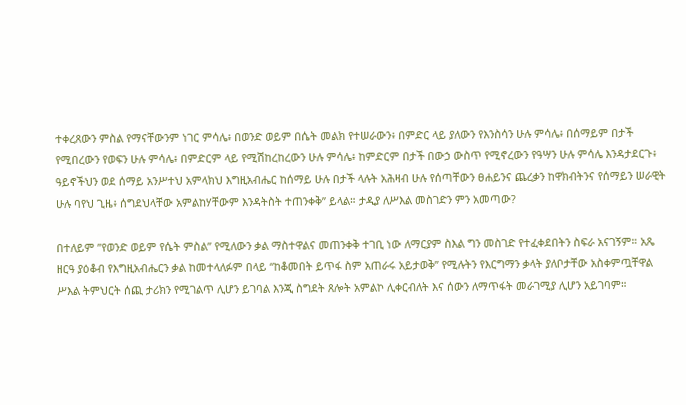ተቀረጸውን ምስል የማናቸውንም ነገር ምሳሌ፥ በወንድ ወይም በሴት መልክ የተሠራውን፥ በምድር ላይ ያለውን የእንስሳን ሁሉ ምሳሌ፥ በሰማይም በታች የሚበረውን የወፍን ሁሉ ምሳሌ፥ በምድርም ላይ የሚሽከረከረውን ሁሉ ምሳሌ፥ ከምድርም በታች በውኃ ውስጥ የሚኖረውን የዓሣን ሁሉ ምሳሌ እንዳታደርጉ፥ ዓይኖችህን ወደ ሰማይ አንሥተህ አምላክህ እግዚአብሔር ከሰማይ ሁሉ በታች ላሉት አሕዛብ ሁሉ የሰጣቸውን ፀሐይንና ጨረቃን ከዋክብትንና የሰማይን ሠራዊት ሁሉ ባየህ ጊዜ፥ ሰግደህላቸው አምልከሃቸውም እንዳትስት ተጠንቀቅ” ይላል። ታዲያ ለሥእል መስገድን ምን አመጣው?

በተለይም ”የወንድ ወይም የሴት ምስል” የሚለውን ቃል ማስተዋልና መጠንቀቅ ተገቢ ነው ለማርያም ስእል ግን መስገድ የተፈቀደበትን ስፍራ አናገኝም። አጼ ዘርዓ ያዕቆብ የእግዚአብሔርን ቃል ከመተላለፉም በላይ “ከቆመበት ይጥፋ ስም አጠራሩ አይታወቅ” የሚሉትን የእርግማን ቃላት ያለቦታቸው አስቀምጧቸዋል ሥእል ትምህርት ሰጪ ታሪክን የሚገልጥ ሊሆን ይገባል እንጂ ስግደት ጸሎት አምልኮ ሊቀርብለት እና ሰውን ለማጥፋት መራገሚያ ሊሆን አይገባም።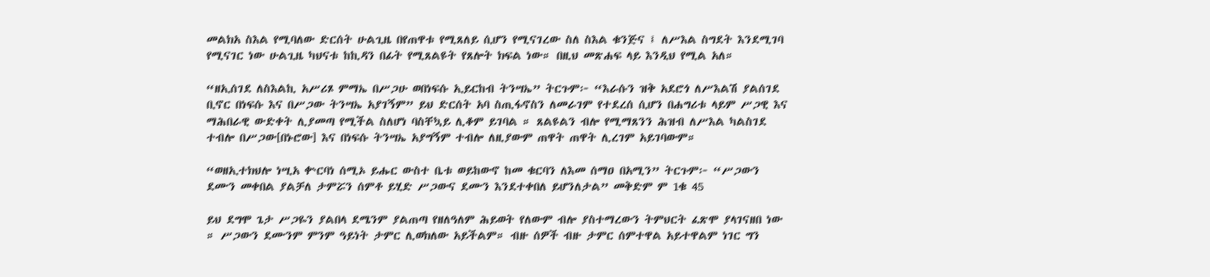መልክአ ስእል የሚባለው ድርሰት ሁልጊዜ በየጠዋቱ የሚጸለይ ሲሆን የሚናገረው ስለ ስእል ቁንጅና ፤ ለሥእል ስግደት እንደሚገባ የሚናገር ነው ሁልጊዜ ካህናቱ ከኪዳን በፊት የሚጸልዩት የጸሎት ክፍል ነው። በዚህ መጽሐፍ ላይ እንዲህ የሚል አለ።

“ዘኢሰገደ ለስእልኪ አሥሪጾ ምማኤ በሥጋሁ ወበነፍሱ ኢይርከብ ትንሣኤ” ትርጉም፦ “እራሱን ዝቅ አደሮጎ ለሥእልሽ ያልሰገደ ቢኖር በነፍሱ እና በሥጋው ትንሣኤ አያገኝም” ይህ ድርሰት አባ ስጢፋኖስን ለመራገም የተደረሰ ሲሆን በሐግሪቱ ላይም ሥጋዊ እና ማሕበራዊ ውድቀት ሊያመጣ የሚችል ስለሆነ ባስቸኳይ ሊቆም ይገባል ። ጸልዩልን ብሎ የሚማጸንን ሕዝብ ለሥእል ካልስገደ ተብሎ በሥጋው[በኑሮው] እና በነፍሱ ትንሣኤ አያግኝም ተብሎ ለዚያውም ጠዋት ጠዋት ሊረገም አይገባውም።

“ወዘኢተክህሎ ነሢአ ቍርባነ ሰሚኦ ይሑር ውስተ ቤቱ ወይከውኖ ከመ ቁርባን ለእመ ሰማዐ በአሚን” ትርጉም፦ “ሥጋውን ደሙን መቀበል ያልቻለ ታምሯን ሰምቶ ይሂድ ሥጋውና ደሙን እንደተቀበለ ይሆንለታል” መቅድም ም 1ቁ 45

ይህ ደግሞ ጌታ ሥጋዬን ያልበላ ደሜንም ያልጠጣ የዘለዓለም ሕይወት የለውም ብሎ ያስተማረውን ትምህርት ፈጽሞ ያላገናዘበ ነው ። ሥጋውን ደሙንም ምንም ዓይነት ታምር ሊወክለው አይችልም። ብዙ ሰዎች ብዙ ታምር ሰምተዋል አይተዋልም ነገር ግን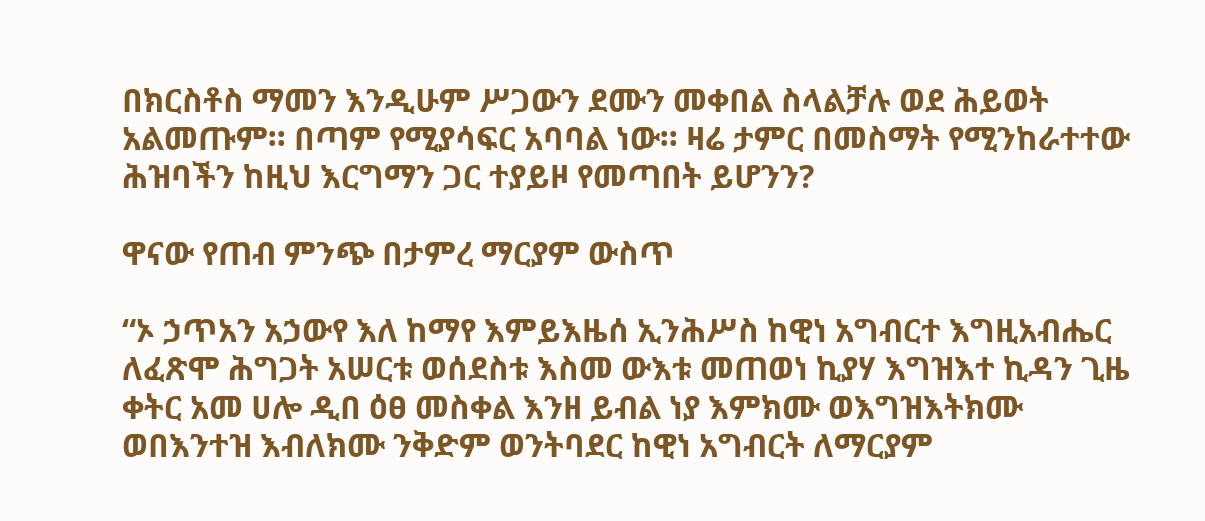በክርስቶስ ማመን እንዲሁም ሥጋውን ደሙን መቀበል ስላልቻሉ ወደ ሕይወት አልመጡም። በጣም የሚያሳፍር አባባል ነው። ዛሬ ታምር በመስማት የሚንከራተተው ሕዝባችን ከዚህ እርግማን ጋር ተያይዞ የመጣበት ይሆንን?

ዋናው የጠብ ምንጭ በታምረ ማርያም ውስጥ

“ኦ ኃጥአን አኃውየ እለ ከማየ እምይእዜሰ ኢንሕሥስ ከዊነ አግብርተ እግዚአብሔር ለፈጽሞ ሕግጋት አሠርቱ ወሰደስቱ እስመ ውእቱ መጠወነ ኪያሃ እግዝእተ ኪዳን ጊዜ ቀትር አመ ሀሎ ዲበ ዕፀ መስቀል እንዘ ይብል ነያ እምክሙ ወእግዝእትክሙ ወበእንተዝ እብለክሙ ንቅድም ወንትባደር ከዊነ አግብርት ለማርያም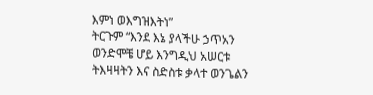እምነ ወእግዝእትነ”
ትርጉም “እንደ እኔ ያላችሁ ኃጥአን ወንድሞቼ ሆይ እንግዲህ አሠርቱ ትእዛዛትን እና ስድስቱ ቃላተ ወንጌልን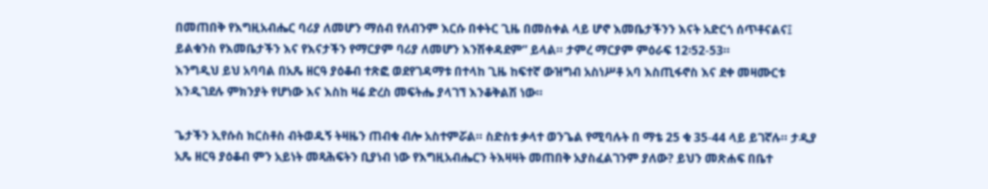በመጠበቅ የእግዚአብሔር ባሪያ ለመሆን ማሰብ የለብንም እርሱ በቀትር ጊዜ በመስቀል ላይ ሆኖ እመቤታችንን እናት አድርጎ ሰጥቶናልና፤ ይልቁንስ የእመቤታችን እና የእናታችን የማርያም ባሪያ ለመሆን እንሽቀዳደም” ይላል። ታምረ ማርያም ምዕራፍ 12፡52-53።
እንግዲህ ይህ አባባል በአጼ ዘርዓ ያዕቆብ ተጽፎ ወደየገዳማቱ በተላከ ጊዜ ከፍተኛ ውዝግብ አስነሥቶ አባ እስጢፋኖስ እና ደቀ መዛሙርቱ እንዲገደሉ ምክንያት የሆነው እና እስከ ዛሬ ድረስ መፍትሔ ያላገኘ እንቆቅልሽ ነው።

ጌታችን ኢየሱስ ክርስቶስ ብትወዱኝ ትዛዜን ጠብቁ ብሎ አስተምሯል። ስድስቱ ቃላተ ወንጌል የሚባሉት በ ማቴ 25 ቁ 35-44 ላይ ይገኛሉ። ታዲያ አጼ ዘርዓ ያዕቆብ ምን አይነት መጻሕፍትን ቢያነብ ነው የእግዚአብሔርን ትእዛዛት መጠበቅ አያስፈልገንም ያለው? ይህን መጽሐፍ በቤተ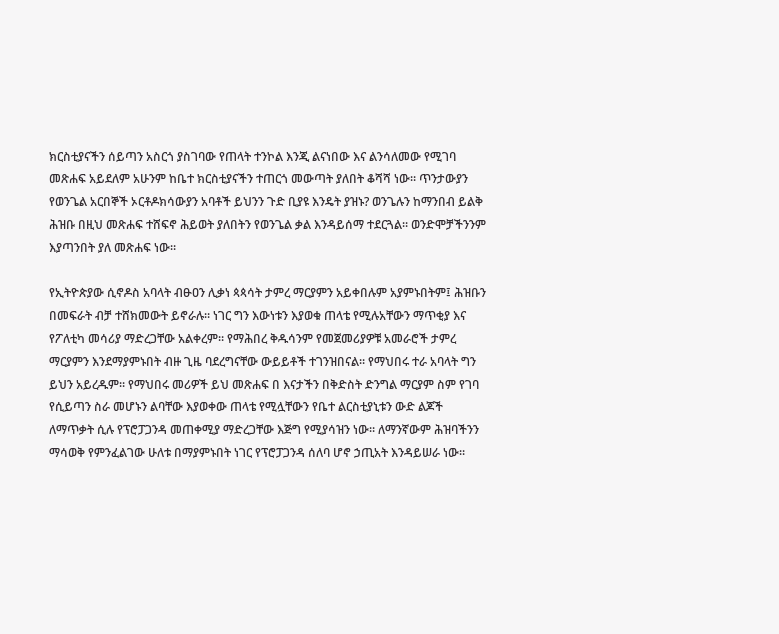ክርስቲያናችን ሰይጣን አስርጎ ያስገባው የጠላት ተንኮል እንጂ ልናነበው እና ልንሳለመው የሚገባ መጽሐፍ አይደለም አሁንም ከቤተ ክርስቲያናችን ተጠርጎ መውጣት ያለበት ቆሻሻ ነው። ጥንታውያን የወንጌል አርበኞች ኦርቶዶክሳውያን አባቶች ይህንን ጉድ ቢያዩ እንዴት ያዝኑ? ወንጌሉን ከማንበብ ይልቅ ሕዝቡ በዚህ መጽሐፍ ተሸፍኖ ሕይወት ያለበትን የወንጌል ቃል እንዳይሰማ ተደርጓል። ወንድሞቻችንንም እያጣንበት ያለ መጽሐፍ ነው።

የኢትዮጵያው ሲኖዶስ አባላት ብፁዐን ሊቃነ ጳጳሳት ታምረ ማርያምን አይቀበሉም አያምኑበትም፤ ሕዝቡን በመፍራት ብቻ ተሸክመውት ይኖራሉ። ነገር ግን እውነቱን እያወቁ ጠላቴ የሚሉአቸውን ማጥቂያ እና የፖለቲካ መሳሪያ ማድረጋቸው አልቀረም። የማሕበረ ቅዱሳንም የመጀመሪያዎቹ አመራሮች ታምረ ማርያምን እንደማያምኑበት ብዙ ጊዜ ባደረግናቸው ውይይቶች ተገንዝበናል። የማህበሩ ተራ አባላት ግን ይህን አይረዱም። የማህበሩ መሪዎች ይህ መጽሐፍ በ እናታችን በቅድስት ድንግል ማርያም ስም የገባ የሲይጣን ስራ መሆኑን ልባቸው እያወቀው ጠላቴ የሚሏቸውን የቤተ ልርስቲያኒቱን ውድ ልጆች ለማጥቃት ሲሉ የፕሮፓጋንዳ መጠቀሚያ ማድረጋቸው እጅግ የሚያሳዝን ነው። ለማንኛውም ሕዝባችንን ማሳወቅ የምንፈልገው ሁለቱ በማያምኑበት ነገር የፕሮፓጋንዳ ሰለባ ሆኖ ኃጢአት እንዳይሠራ ነው።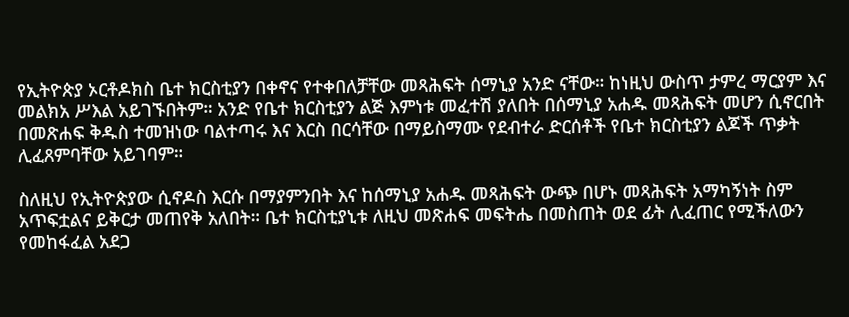የኢትዮጵያ ኦርቶዶክስ ቤተ ክርስቲያን በቀኖና የተቀበለቻቸው መጻሕፍት ሰማኒያ አንድ ናቸው። ከነዚህ ውስጥ ታምረ ማርያም እና መልክአ ሥእል አይገኙበትም። አንድ የቤተ ክርስቲያን ልጅ እምነቱ መፈተሽ ያለበት በሰማኒያ አሐዱ መጻሕፍት መሆን ሲኖርበት በመጽሐፍ ቅዱስ ተመዝነው ባልተጣሩ እና እርስ በርሳቸው በማይስማሙ የደብተራ ድርሰቶች የቤተ ክርስቲያን ልጆች ጥቃት ሊፈጸምባቸው አይገባም።

ስለዚህ የኢትዮጵያው ሲኖዶስ እርሱ በማያምንበት እና ከሰማኒያ አሐዱ መጻሕፍት ውጭ በሆኑ መጻሕፍት አማካኝነት ስም አጥፍቷልና ይቅርታ መጠየቅ አለበት። ቤተ ክርስቲያኒቱ ለዚህ መጽሐፍ መፍትሔ በመስጠት ወደ ፊት ሊፈጠር የሚችለውን የመከፋፈል አደጋ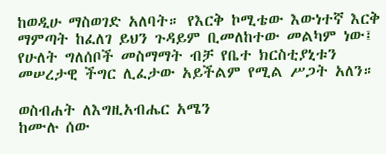ከወዲሁ ማስወገድ አለባት። የእርቅ ኮሚቴው እውነተኛ እርቅ ማምጣት ከፈለገ ይህን ጉዳይም ቢመለከተው መልካም ነው፤ የሁለት ግለሰቦች መስማማት ብቻ የቤተ ክርስቲያኒቱን መሠረታዊ ችግር ሊፈታው አይችልም የሚል ሥጋት አለን።

ወስብሐት ለእግዚአብሔር አሜን
ከሙሉ ሰው